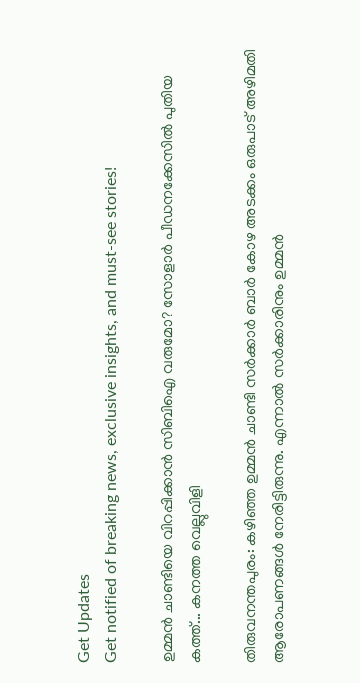Get Updates
Get notified of breaking news, exclusive insights, and must-see stories!

ഉമ്മന്‍ ചാണ്ടിയെ വിറപ്പിക്കാന്‍ സിബിഐ വരുമോ? സോളാര്‍ പീഡനക്കേസില്‍ പുതിയ കത്ത്... കനത്ത വെല്ലുവിളി

തിരുവനന്തപുരം: കഴിഞ്ഞ ഉമ്മന്‍ ചാണ്ടി സര്‍ക്കാര്‍ ബാര്‍ കോഴ അടക്കം ഒരുപാട് അഴിമതി ആരോപണങ്ങള്‍ നേരിട്ടിരുന്നു. എന്നാല്‍ സര്‍ക്കാരിനും ഉമ്മന്‍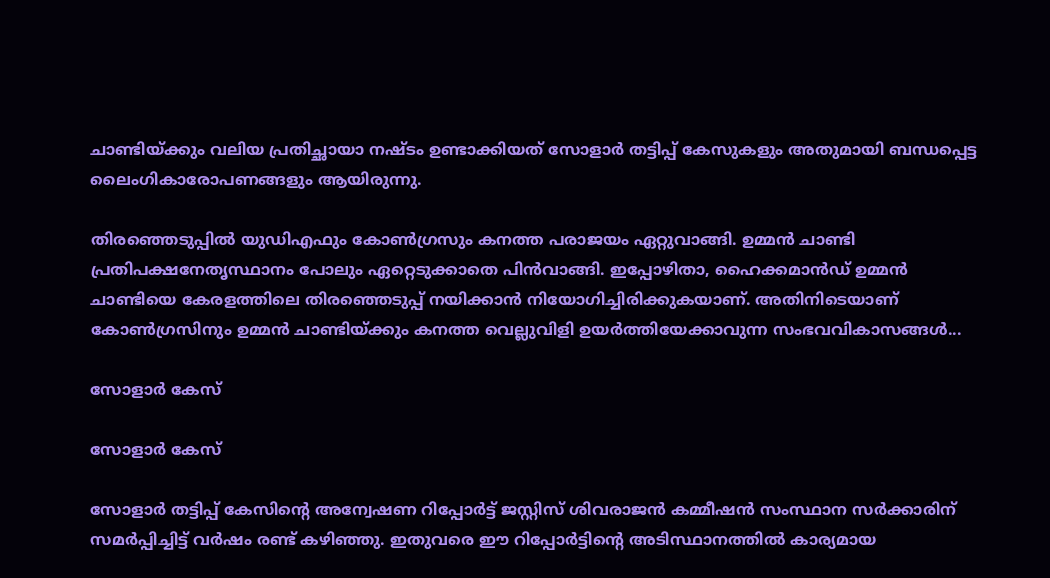ചാണ്ടിയ്ക്കും വലിയ പ്രതിച്ഛായാ നഷ്ടം ഉണ്ടാക്കിയത് സോളാര്‍ തട്ടിപ്പ് കേസുകളും അതുമായി ബന്ധപ്പെട്ട ലൈംഗികാരോപണങ്ങളും ആയിരുന്നു.

തിരഞ്ഞെടുപ്പില്‍ യുഡിഎഫും കോണ്‍ഗ്രസും കനത്ത പരാജയം ഏറ്റുവാങ്ങി. ഉമ്മന്‍ ചാണ്ടി പ്രതിപക്ഷനേതൃസ്ഥാനം പോലും ഏറ്റെടുക്കാതെ പിന്‍വാങ്ങി. ഇപ്പോഴിതാ, ഹൈക്കമാന്‍ഡ് ഉമ്മന്‍ ചാണ്ടിയെ കേരളത്തിലെ തിരഞ്ഞെടുപ്പ് നയിക്കാന്‍ നിയോഗിച്ചിരിക്കുകയാണ്. അതിനിടെയാണ് കോണ്‍ഗ്രസിനും ഉമ്മന്‍ ചാണ്ടിയ്ക്കും കനത്ത വെല്ലുവിളി ഉയര്‍ത്തിയേക്കാവുന്ന സംഭവവികാസങ്ങള്‍...

സോളാര്‍ കേസ്

സോളാര്‍ കേസ്

സോളാര്‍ തട്ടിപ്പ് കേസിന്റെ അന്വേഷണ റിപ്പോര്‍ട്ട് ജസ്റ്റിസ് ശിവരാജന്‍ കമ്മീഷന്‍ സംസ്ഥാന സര്‍ക്കാരിന് സമര്‍പ്പിച്ചിട്ട് വര്‍ഷം രണ്ട് കഴിഞ്ഞു. ഇതുവരെ ഈ റിപ്പോര്‍ട്ടിന്റെ അടിസ്ഥാനത്തില്‍ കാര്യമായ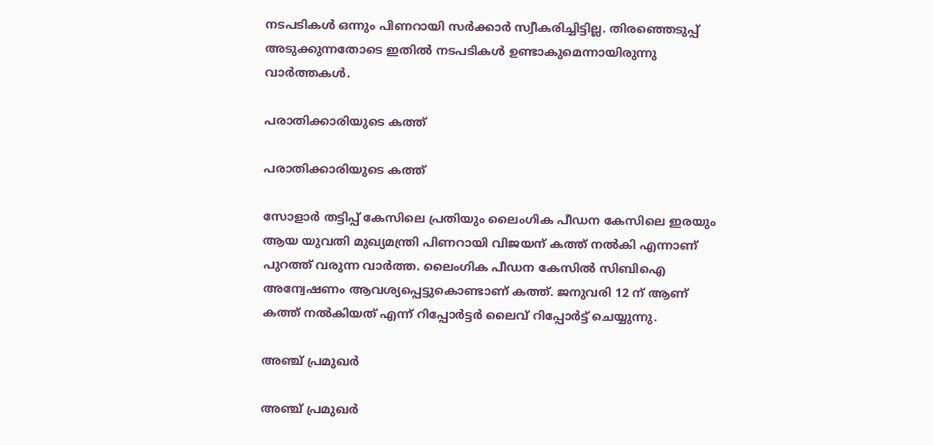നടപടികള്‍ ഒന്നും പിണറായി സര്‍ക്കാര്‍ സ്വീകരിച്ചിട്ടില്ല. തിരഞ്ഞെടുപ്പ് അടുക്കുന്നതോടെ ഇതില്‍ നടപടികള്‍ ഉണ്ടാകുമെന്നായിരുന്നു വാര്‍ത്തകള്‍.

പരാതിക്കാരിയുടെ കത്ത്

പരാതിക്കാരിയുടെ കത്ത്

സോളാര്‍ തട്ടിപ്പ് കേസിലെ പ്രതിയും ലൈംഗിക പീഡന കേസിലെ ഇരയും ആയ യുവതി മുഖ്യമന്ത്രി പിണറായി വിജയന് കത്ത് നല്‍കി എന്നാണ് പുറത്ത് വരുന്ന വാര്‍ത്ത. ലൈംഗിക പീഡന കേസില്‍ സിബിഐ അന്വേഷണം ആവശ്യപ്പെട്ടുകൊണ്ടാണ് കത്ത്. ജനുവരി 12 ന് ആണ് കത്ത് നല്‍കിയത് എന്ന് റിപ്പോര്‍ട്ടര്‍ ലൈവ് റിപ്പോര്‍ട്ട് ചെയ്യുന്നു.

അഞ്ച് പ്രമുഖര്‍

അഞ്ച് പ്രമുഖര്‍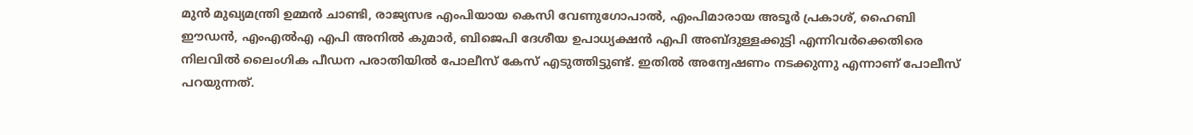മുന്‍ മുഖ്യമന്ത്രി ഉമ്മന്‍ ചാണ്ടി, രാജ്യസഭ എംപിയായ കെസി വേണുഗോപാല്‍, എംപിമാരായ അടൂര്‍ പ്രകാശ്, ഹൈബി ഈഡന്‍, എംഎല്‍എ എപി അനില്‍ കുമാര്‍, ബിജെപി ദേശീയ ഉപാധ്യക്ഷന്‍ എപി അബ്ദുള്ളക്കുട്ടി എന്നിവര്‍ക്കെതിരെ നിലവില്‍ ലൈംഗിക പീഡന പരാതിയില്‍ പോലീസ് കേസ് എടുത്തിട്ടുണ്ട്. ഇതില്‍ അന്വേഷണം നടക്കുന്നു എന്നാണ് പോലീസ് പറയുന്നത്.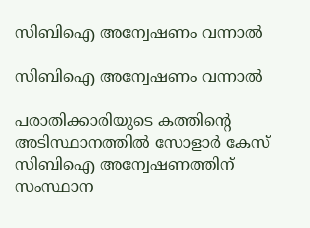സിബിഐ അന്വേഷണം വന്നാല്‍

സിബിഐ അന്വേഷണം വന്നാല്‍

പരാതിക്കാരിയുടെ കത്തിന്റെ അടിസ്ഥാനത്തില്‍ സോളാര്‍ കേസ് സിബിഐ അന്വേഷണത്തിന് സംസ്ഥാന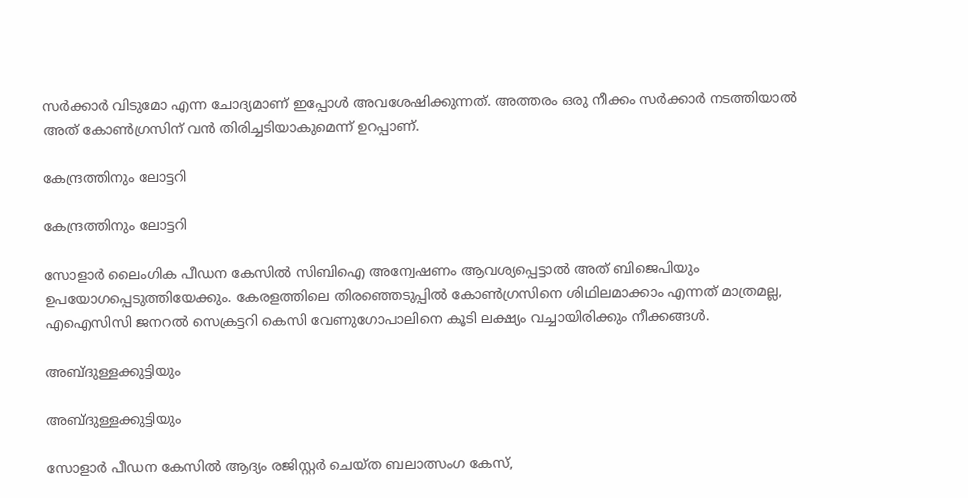സര്‍ക്കാര്‍ വിടുമോ എന്ന ചോദ്യമാണ് ഇപ്പോള്‍ അവശേഷിക്കുന്നത്. അത്തരം ഒരു നീക്കം സര്‍ക്കാര്‍ നടത്തിയാല്‍ അത് കോണ്‍ഗ്രസിന് വന്‍ തിരിച്ചടിയാകുമെന്ന് ഉറപ്പാണ്.

കേന്ദ്രത്തിനും ലോട്ടറി

കേന്ദ്രത്തിനും ലോട്ടറി

സോളാര്‍ ലൈംഗിക പീഡന കേസില്‍ സിബിഐ അന്വേഷണം ആവശ്യപ്പെട്ടാല്‍ അത് ബിജെപിയും ഉപയോഗപ്പെടുത്തിയേക്കും. കേരളത്തിലെ തിരഞ്ഞെടുപ്പില്‍ കോണ്‍ഗ്രസിനെ ശിഥിലമാക്കാം എന്നത് മാത്രമല്ല, എഐസിസി ജനറല്‍ സെക്രട്ടറി കെസി വേണുഗോപാലിനെ കൂടി ലക്ഷ്യം വച്ചായിരിക്കും നീക്കങ്ങള്‍.

അബ്ദുള്ളക്കുട്ടിയും

അബ്ദുള്ളക്കുട്ടിയും

സോളാര്‍ പീഡന കേസില്‍ ആദ്യം രജിസ്റ്റര്‍ ചെയ്ത ബലാത്സംഗ കേസ്,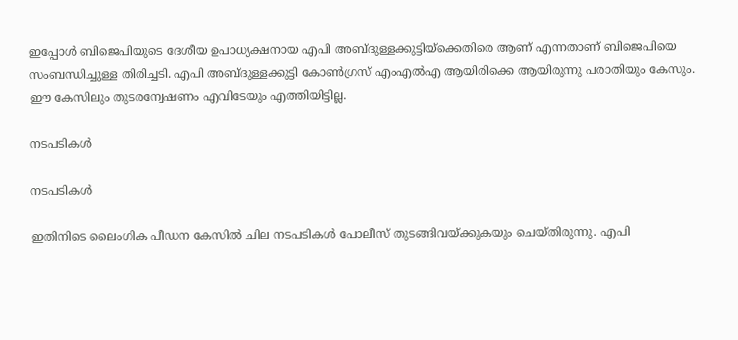ഇപ്പോള്‍ ബിജെപിയുടെ ദേശീയ ഉപാധ്യക്ഷനായ എപി അബ്ദുള്ളക്കുട്ടിയ്‌ക്കെതിരെ ആണ് എന്നതാണ് ബിജെപിയെ സംബന്ധിച്ചുള്ള തിരിച്ചടി. എപി അബ്ദുള്ളക്കുട്ടി കോണ്‍ഗ്രസ് എംഎല്‍എ ആയിരിക്കെ ആയിരുന്നു പരാതിയും കേസും. ഈ കേസിലും തുടരന്വേഷണം എവിടേയും എത്തിയിട്ടില്ല.

നടപടികള്‍

നടപടികള്‍

ഇതിനിടെ ലൈംഗിക പീഡന കേസില്‍ ചില നടപടികള്‍ പോലീസ് തുടങ്ങിവയ്ക്കുകയും ചെയ്തിരുന്നു. എപി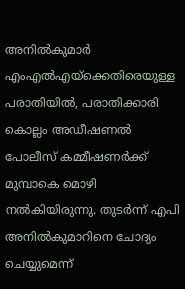അനില്‍കുമാര്‍ എംഎല്‍എയ്‌ക്കെതിരെയുള്ള പരാതിയില്‍, പരാതിക്കാരി കൊല്ലം അഡീഷണല്‍ പോലീസ് കമ്മീഷണര്‍ക്ക് മുമ്പാകെ മൊഴി നല്‍കിയിരുന്നു. തുടര്‍ന്ന് എപി അനില്‍കുമാറിനെ ചോദ്യം ചെയ്യുമെന്ന്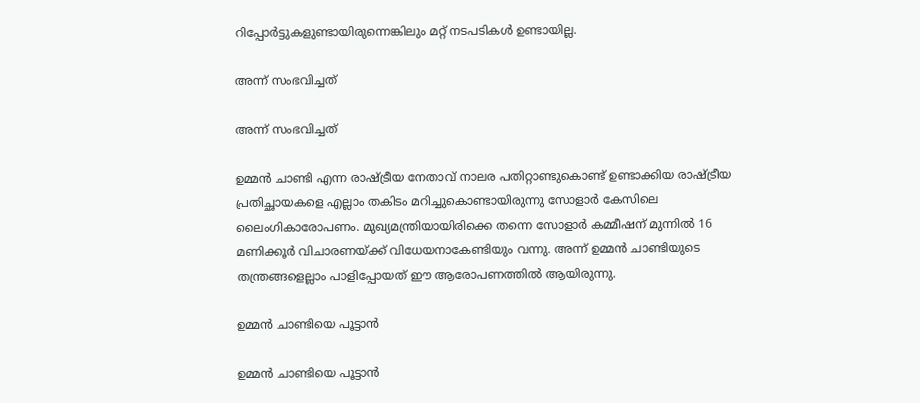റിപ്പോര്‍ട്ടുകളുണ്ടായിരുന്നെങ്കിലും മറ്റ് നടപടികള്‍ ഉണ്ടായില്ല.

അന്ന് സംഭവിച്ചത്

അന്ന് സംഭവിച്ചത്

ഉമ്മന്‍ ചാണ്ടി എന്ന രാഷ്ട്രീയ നേതാവ് നാലര പതിറ്റാണ്ടുകൊണ്ട് ഉണ്ടാക്കിയ രാഷ്ട്രീയ പ്രതിച്ഛായകളെ എല്ലാം തകിടം മറിച്ചുകൊണ്ടായിരുന്നു സോളാര്‍ കേസിലെ ലൈംഗികാരോപണം. മുഖ്യമന്ത്രിയായിരിക്കെ തന്നെ സോളാര്‍ കമ്മീഷന് മുന്നില്‍ 16 മണിക്കൂര്‍ വിചാരണയ്ക്ക് വിധേയനാകേണ്ടിയും വന്നു. അന്ന് ഉമ്മന്‍ ചാണ്ടിയുടെ തന്ത്രങ്ങളെല്ലാം പാളിപ്പോയത് ഈ ആരോപണത്തില്‍ ആയിരുന്നു.

ഉമ്മന്‍ ചാണ്ടിയെ പൂട്ടാന്‍

ഉമ്മന്‍ ചാണ്ടിയെ പൂട്ടാന്‍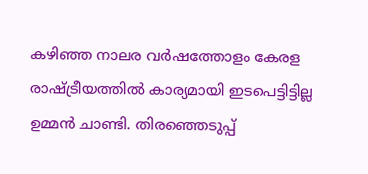കഴിഞ്ഞ നാലര വര്‍ഷത്തോളം കേരള രാഷ്ട്രീയത്തില്‍ കാര്യമായി ഇടപെട്ടിട്ടില്ല ഉമ്മന്‍ ചാണ്ടി. തിരഞ്ഞെടുപ്പ്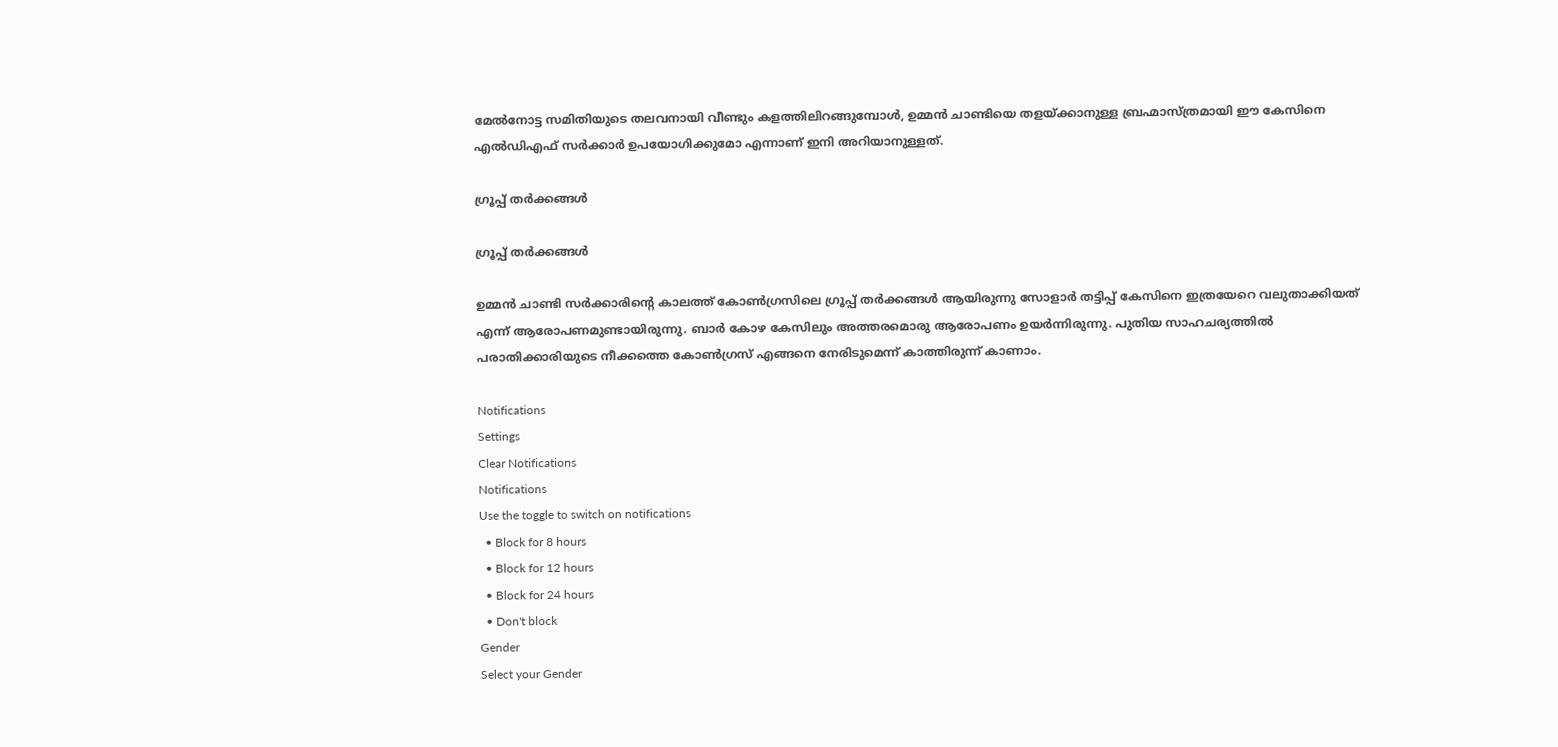മേല്‍നോട്ട സമിതിയുടെ തലവനായി വീണ്ടും കളത്തിലിറങ്ങുമ്പോള്‍, ഉമ്മന്‍ ചാണ്ടിയെ തളയ്ക്കാനുള്ള ബ്രഹ്മാസ്ത്രമായി ഈ കേസിനെ എല്‍ഡിഎഫ് സര്‍ക്കാര്‍ ഉപയോഗിക്കുമോ എന്നാണ് ഇനി അറിയാനുള്ളത്.

ഗ്രൂപ്പ് തര്‍ക്കങ്ങള്‍

ഗ്രൂപ്പ് തര്‍ക്കങ്ങള്‍

ഉമ്മന്‍ ചാണ്ടി സര്‍ക്കാരിന്റെ കാലത്ത് കോണ്‍ഗ്രസിലെ ഗ്രൂപ്പ് തര്‍ക്കങ്ങള്‍ ആയിരുന്നു സോളാര്‍ തട്ടിപ്പ് കേസിനെ ഇത്രയേറെ വലുതാക്കിയത് എന്ന് ആരോപണമുണ്ടായിരുന്നു. ബാര്‍ കോഴ കേസിലും അത്തരമൊരു ആരോപണം ഉയര്‍ന്നിരുന്നു. പുതിയ സാഹചര്യത്തില്‍ പരാതിക്കാരിയുടെ നീക്കത്തെ കോണ്‍ഗ്രസ് എങ്ങനെ നേരിടുമെന്ന് കാത്തിരുന്ന് കാണാം.

Notifications
Settings
Clear Notifications
Notifications
Use the toggle to switch on notifications
  • Block for 8 hours
  • Block for 12 hours
  • Block for 24 hours
  • Don't block
Gender
Select your Gender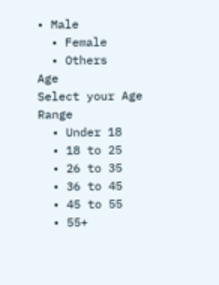• Male
  • Female
  • Others
Age
Select your Age Range
  • Under 18
  • 18 to 25
  • 26 to 35
  • 36 to 45
  • 45 to 55
  • 55+